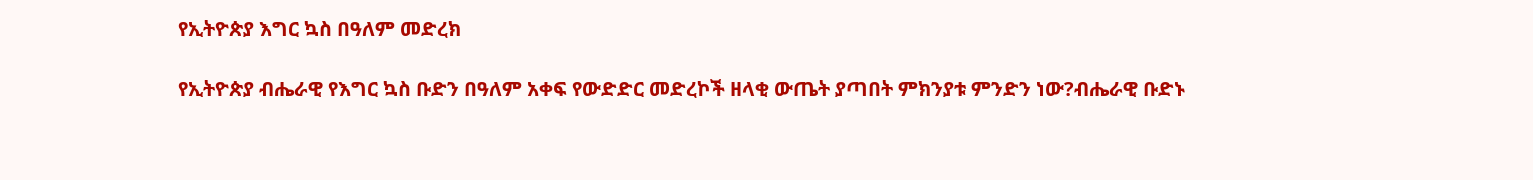የኢትዮጵያ እግር ኳስ በዓለም መድረክ

የኢትዮጵያ ብሔራዊ የእግር ኳስ ቡድን በዓለም አቀፍ የውድድር መድረኮች ዘላቂ ውጤት ያጣበት ምክንያቱ ምንድን ነው?ብሔራዊ ቡድኑ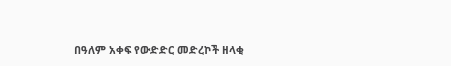በዓለም አቀፍ የውድድር መድረኮች ዘላቂ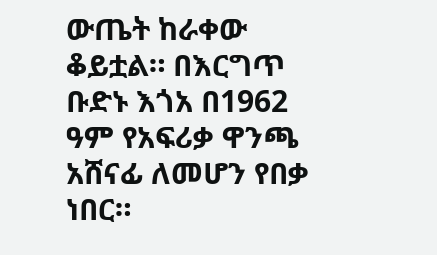ውጤት ከራቀው ቆይቷል። በእርግጥ ቡድኑ እጎአ በ1962 ዓም የአፍሪቃ ዋንጫ አሸናፊ ለመሆን የበቃ ነበር።